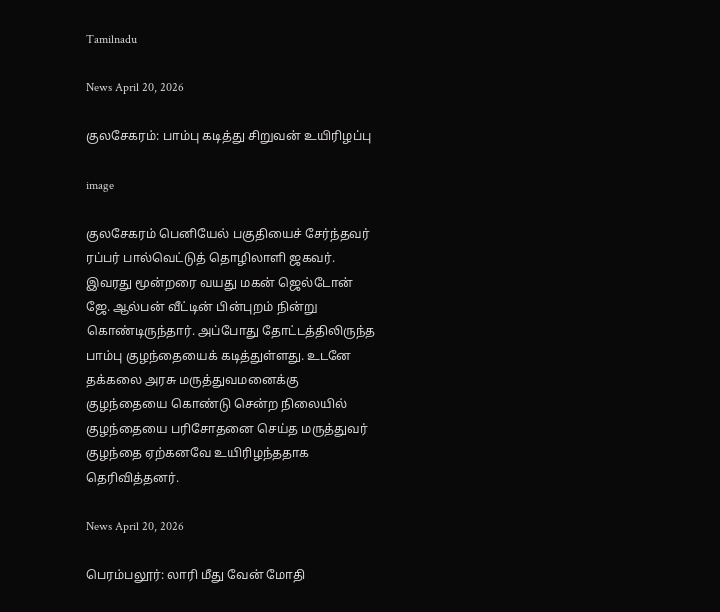Tamilnadu

News April 20, 2026

குலசேகரம்: பாம்பு கடித்து சிறுவன் உயிரிழப்பு

image

குலசேகரம் பெனியேல் பகுதியைச் சேர்ந்தவர் ரப்பர் பால்வெட்டுத் தொழிலாளி ஜகவர். இவரது மூன்றரை வயது மகன் ஜெல்டோன் ஜே. ஆல்பன் வீட்டின் பின்புறம் நின்று கொண்டிருந்தார். அப்போது தோட்டத்திலிருந்த பாம்பு குழந்தையைக் கடித்துள்ளது. உடனே  தக்கலை அரசு மருத்துவமனைக்கு குழந்தையை கொண்டு சென்ற நிலையில் குழந்தையை பரிசோதனை செய்த மருத்துவர் குழந்தை ஏற்கனவே உயிரிழந்ததாக தெரிவித்தனர்.

News April 20, 2026

பெரம்பலூர்: லாரி மீது வேன் மோதி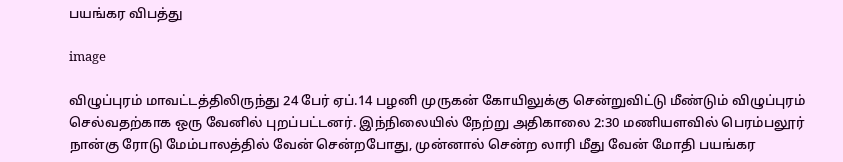பயங்கர விபத்து

image

விழுப்புரம் மாவட்டத்திலிருந்து 24 பேர் ஏப்.14 பழனி முருகன் கோயிலுக்கு சென்றுவிட்டு மீண்டும் விழுப்புரம் செல்வதற்காக ஒரு வேனில் புறப்பட்டனர். இந்நிலையில் நேற்று அதிகாலை 2:30 மணியளவில் பெரம்பலூர் நான்கு ரோடு மேம்பாலத்தில் வேன் சென்றபோது, முன்னால் சென்ற லாரி மீது வேன் மோதி பயங்கர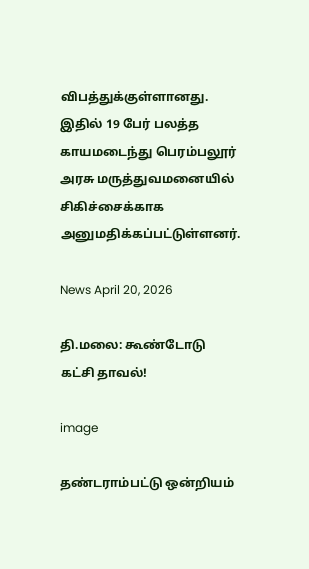விபத்துக்குள்ளானது. இதில் 19 பேர் பலத்த காயமடைந்து பெரம்பலூர் அரசு மருத்துவமனையில் சிகிச்சைக்காக அனுமதிக்கப்பட்டுள்ளனர்.

News April 20, 2026

தி.மலை: கூண்டோடு கட்சி தாவல்!

image

தண்டராம்பட்டு ஒன்றியம்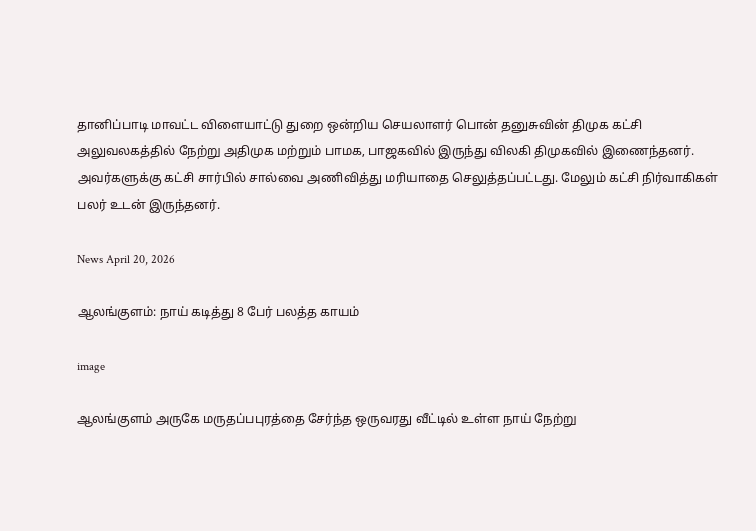தானிப்பாடி மாவட்ட விளையாட்டு துறை ஒன்றிய செயலாளர் பொன் தனுசுவின் திமுக கட்சி அலுவலகத்தில் நேற்று அதிமுக மற்றும் பாமக, பாஜகவில் இருந்து விலகி திமுகவில் இணைந்தனர். அவர்களுக்கு கட்சி சார்பில் சால்வை அணிவித்து மரியாதை செலுத்தப்பட்டது. மேலும் கட்சி நிர்வாகிகள் பலர் உடன் இருந்தனர்.

News April 20, 2026

ஆலங்குளம்: நாய் கடித்து 8 பேர் பலத்த காயம்

image

ஆலங்குளம் அருகே மருதப்பபுரத்தை சேர்ந்த ஒருவரது வீட்டில் உள்ள நாய் நேற்று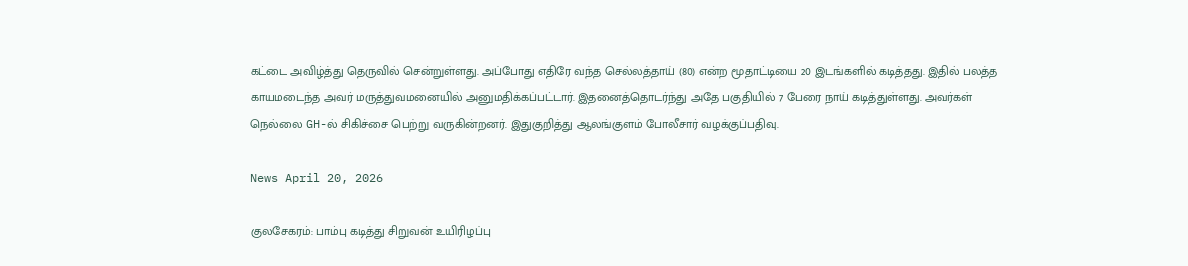கட்டை அவிழ்த்து தெருவில் சென்றுள்ளது. அப்போது எதிரே வந்த செல்லத்தாய் (80) என்ற மூதாட்டியை 20 இடங்களில் கடித்தது. இதில் பலத்த காயமடைந்த அவர் மருத்துவமனையில் அனுமதிக்கப்பட்டார். இதனைத்தொடர்ந்து அதே பகுதியில் 7 பேரை நாய் கடித்துள்ளது. அவர்கள் நெல்லை GH-ல் சிகிச்சை பெற்று வருகின்றனர். இதுகுறித்து ஆலங்குளம் போலீசார் வழக்குப்பதிவு.

News April 20, 2026

குலசேகரம்: பாம்பு கடித்து சிறுவன் உயிரிழப்பு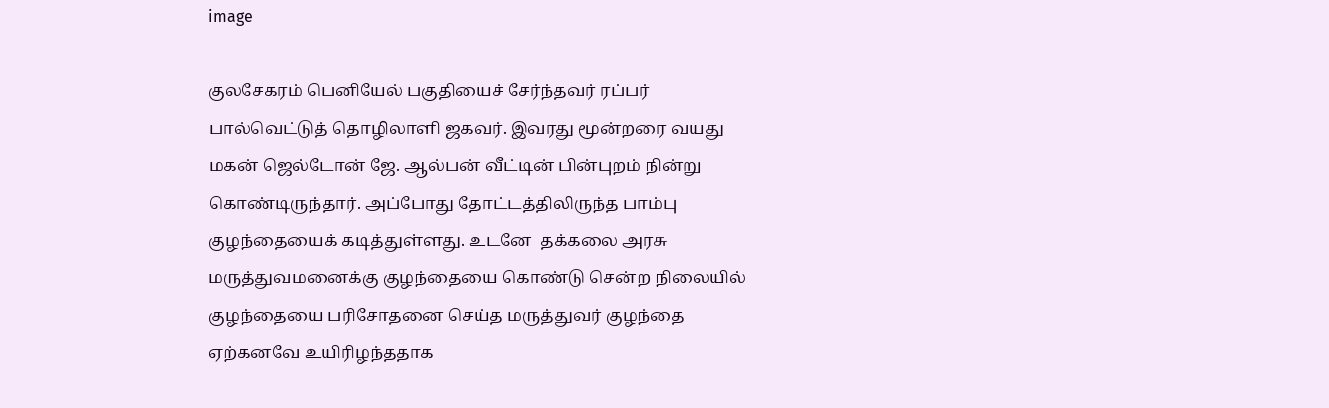image

குலசேகரம் பெனியேல் பகுதியைச் சேர்ந்தவர் ரப்பர் பால்வெட்டுத் தொழிலாளி ஜகவர். இவரது மூன்றரை வயது மகன் ஜெல்டோன் ஜே. ஆல்பன் வீட்டின் பின்புறம் நின்று கொண்டிருந்தார். அப்போது தோட்டத்திலிருந்த பாம்பு குழந்தையைக் கடித்துள்ளது. உடனே  தக்கலை அரசு மருத்துவமனைக்கு குழந்தையை கொண்டு சென்ற நிலையில் குழந்தையை பரிசோதனை செய்த மருத்துவர் குழந்தை ஏற்கனவே உயிரிழந்ததாக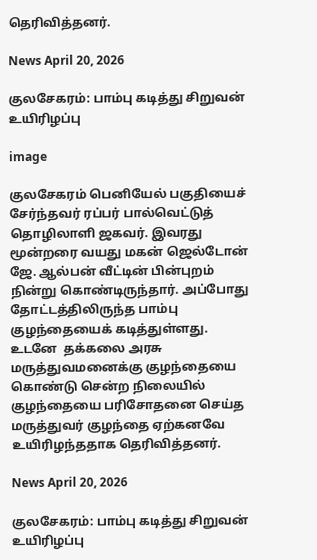தெரிவித்தனர்.

News April 20, 2026

குலசேகரம்: பாம்பு கடித்து சிறுவன் உயிரிழப்பு

image

குலசேகரம் பெனியேல் பகுதியைச் சேர்ந்தவர் ரப்பர் பால்வெட்டுத் தொழிலாளி ஜகவர். இவரது மூன்றரை வயது மகன் ஜெல்டோன் ஜே. ஆல்பன் வீட்டின் பின்புறம் நின்று கொண்டிருந்தார். அப்போது தோட்டத்திலிருந்த பாம்பு குழந்தையைக் கடித்துள்ளது. உடனே  தக்கலை அரசு மருத்துவமனைக்கு குழந்தையை கொண்டு சென்ற நிலையில் குழந்தையை பரிசோதனை செய்த மருத்துவர் குழந்தை ஏற்கனவே உயிரிழந்ததாக தெரிவித்தனர்.

News April 20, 2026

குலசேகரம்: பாம்பு கடித்து சிறுவன் உயிரிழப்பு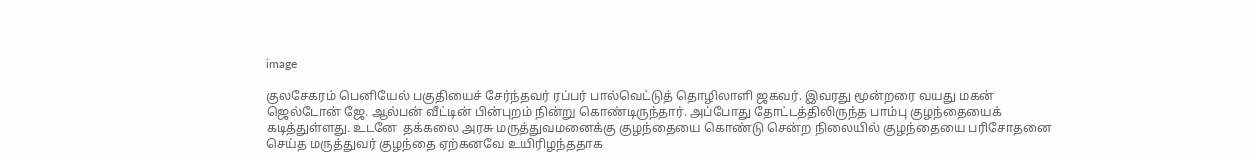image

குலசேகரம் பெனியேல் பகுதியைச் சேர்ந்தவர் ரப்பர் பால்வெட்டுத் தொழிலாளி ஜகவர். இவரது மூன்றரை வயது மகன் ஜெல்டோன் ஜே. ஆல்பன் வீட்டின் பின்புறம் நின்று கொண்டிருந்தார். அப்போது தோட்டத்திலிருந்த பாம்பு குழந்தையைக் கடித்துள்ளது. உடனே  தக்கலை அரசு மருத்துவமனைக்கு குழந்தையை கொண்டு சென்ற நிலையில் குழந்தையை பரிசோதனை செய்த மருத்துவர் குழந்தை ஏற்கனவே உயிரிழந்ததாக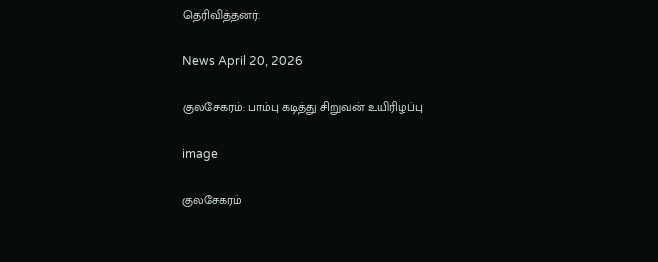தெரிவித்தனர்.

News April 20, 2026

குலசேகரம்: பாம்பு கடித்து சிறுவன் உயிரிழப்பு

image

குலசேகரம்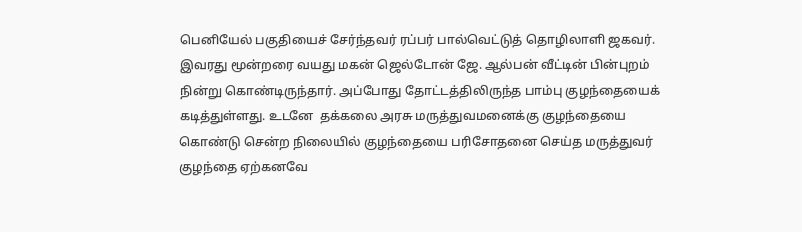பெனியேல் பகுதியைச் சேர்ந்தவர் ரப்பர் பால்வெட்டுத் தொழிலாளி ஜகவர். இவரது மூன்றரை வயது மகன் ஜெல்டோன் ஜே. ஆல்பன் வீட்டின் பின்புறம் நின்று கொண்டிருந்தார். அப்போது தோட்டத்திலிருந்த பாம்பு குழந்தையைக் கடித்துள்ளது. உடனே  தக்கலை அரசு மருத்துவமனைக்கு குழந்தையை கொண்டு சென்ற நிலையில் குழந்தையை பரிசோதனை செய்த மருத்துவர் குழந்தை ஏற்கனவே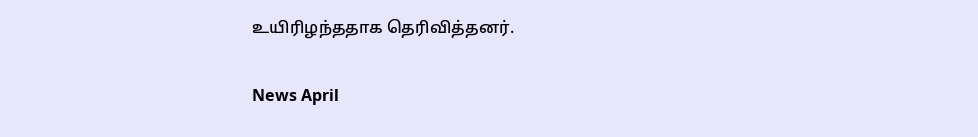உயிரிழந்ததாக தெரிவித்தனர்.

News April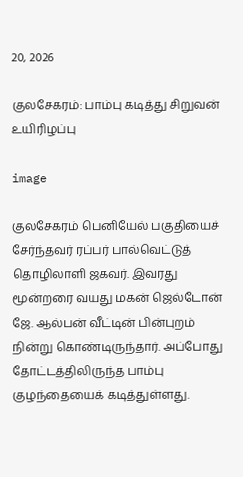20, 2026

குலசேகரம்: பாம்பு கடித்து சிறுவன் உயிரிழப்பு

image

குலசேகரம் பெனியேல் பகுதியைச் சேர்ந்தவர் ரப்பர் பால்வெட்டுத் தொழிலாளி ஜகவர். இவரது மூன்றரை வயது மகன் ஜெல்டோன் ஜே. ஆல்பன் வீட்டின் பின்புறம் நின்று கொண்டிருந்தார். அப்போது தோட்டத்திலிருந்த பாம்பு குழந்தையைக் கடித்துள்ளது.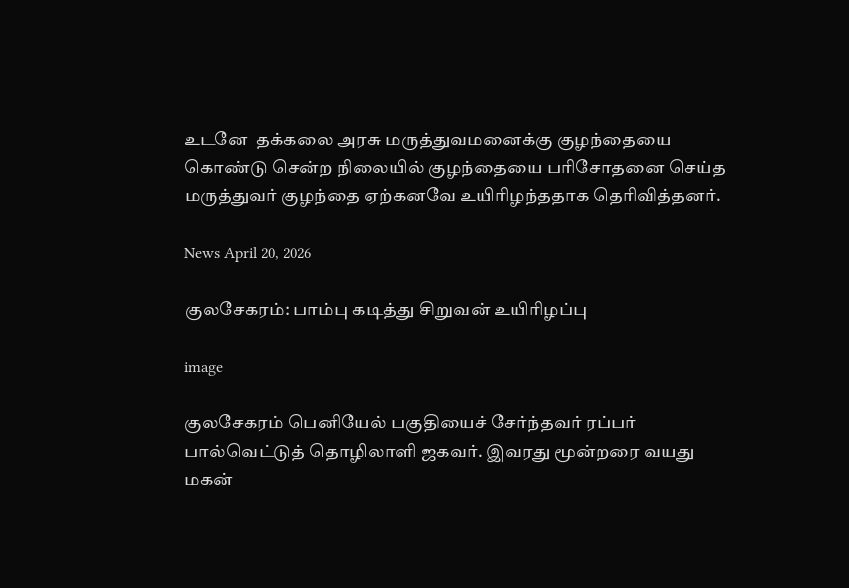உடனே  தக்கலை அரசு மருத்துவமனைக்கு குழந்தையை கொண்டு சென்ற நிலையில் குழந்தையை பரிசோதனை செய்த மருத்துவர் குழந்தை ஏற்கனவே உயிரிழந்ததாக தெரிவித்தனர்.

News April 20, 2026

குலசேகரம்: பாம்பு கடித்து சிறுவன் உயிரிழப்பு

image

குலசேகரம் பெனியேல் பகுதியைச் சேர்ந்தவர் ரப்பர் பால்வெட்டுத் தொழிலாளி ஜகவர். இவரது மூன்றரை வயது மகன்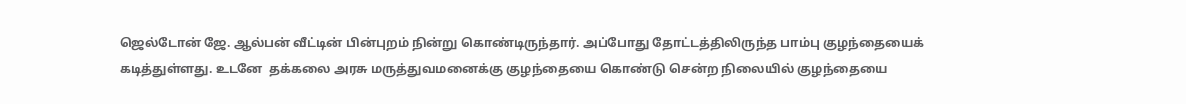ஜெல்டோன் ஜே. ஆல்பன் வீட்டின் பின்புறம் நின்று கொண்டிருந்தார். அப்போது தோட்டத்திலிருந்த பாம்பு குழந்தையைக் கடித்துள்ளது. உடனே  தக்கலை அரசு மருத்துவமனைக்கு குழந்தையை கொண்டு சென்ற நிலையில் குழந்தையை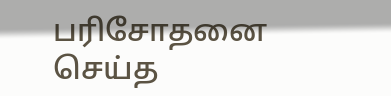பரிசோதனை செய்த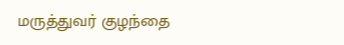மருத்துவர் குழந்தை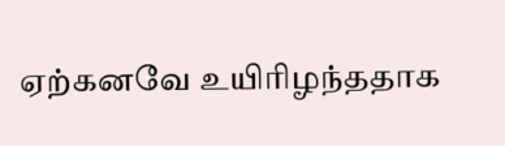ஏற்கனவே உயிரிழந்ததாக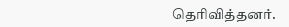தெரிவித்தனர்.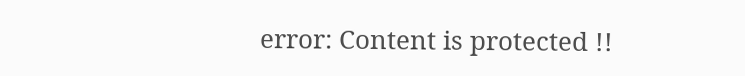error: Content is protected !!